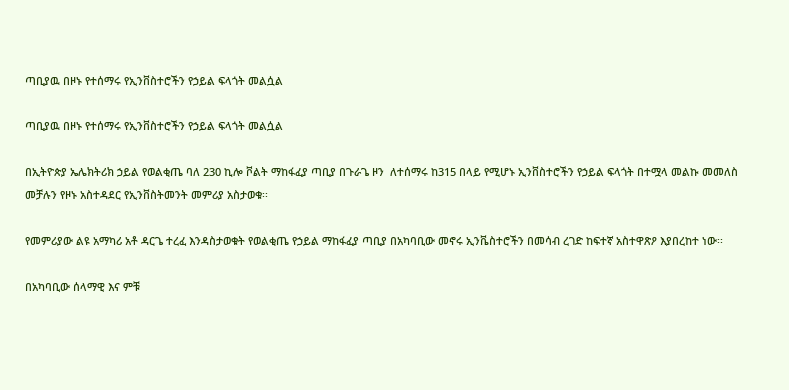ጣቢያዉ በዞኑ የተሰማሩ የኢንቨስተሮችን የኃይል ፍላጎት መልሷል

ጣቢያዉ በዞኑ የተሰማሩ የኢንቨስተሮችን የኃይል ፍላጎት መልሷል

በኢትዮጵያ ኤሌክትሪክ ኃይል የወልቂጤ ባለ 230 ኪሎ ቮልት ማከፋፈያ ጣቢያ በጉራጌ ዞን  ለተሰማሩ ከ315 በላይ የሚሆኑ ኢንቨስተሮችን የኃይል ፍላጎት በተሟላ መልኩ መመለስ መቻሉን የዞኑ አስተዳደር የኢንቨስትመንት መምሪያ አስታወቁ፡፡

የመምሪያው ልዩ አማካሪ አቶ ዳርጌ ተረፈ እንዳስታወቁት የወልቂጤ የኃይል ማከፋፈያ ጣቢያ በአካባቢው መኖሩ ኢንቬስተሮችን በመሳብ ረገድ ከፍተኛ አስተዋጽዖ እያበረከተ ነው፡፡

በአካባቢው ሰላማዊ እና ምቹ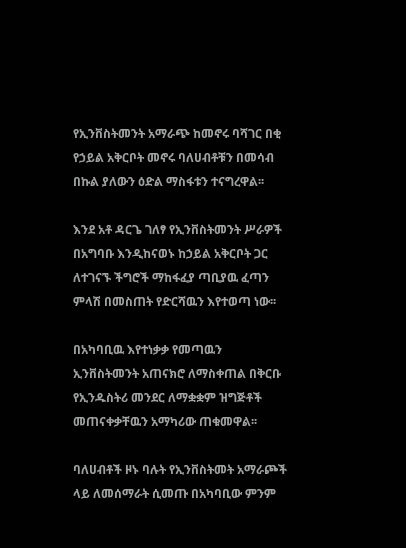የኢንቨስትመንት አማራጭ ከመኖሩ ባሻገር በቂ የኃይል አቅርቦት መኖሩ ባለሀብቶቹን በመሳብ በኩል ያለውን ዕድል ማስፋቱን ተናግረዋል፡፡

እንደ አቶ ዳርጌ ገለፃ የኢንቨስትመንት ሥራዎች በአግባቡ እንዲከናወኑ ከኃይል አቅርቦት ጋር ለተገናኙ ችግሮች ማከፋፈያ ጣቢያዉ ፈጣን ምላሽ በመስጠት የድርሻዉን እየተወጣ ነው፡፡

በአካባቢዉ እየተነቃቃ የመጣዉን ኢንቨስትመንት አጠናክሮ ለማስቀጠል በቅርቡ የኢንዱስትሪ መንደር ለማቋቋም ዝግጅቶች መጠናቀቃቸዉን አማካሪው ጠቁመዋል፡፡

ባለሀብቶች ዞኑ ባሉት የኢንቨስትመት አማራጮች ላይ ለመሰማራት ሲመጡ በአካባቢው ምንም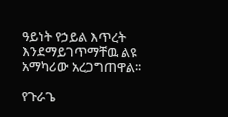ዓይነት የኃይል እጥረት እንደማይገጥማቸዉ ልዩ አማካሪው አረጋግጠዋል፡፡

የጉራጌ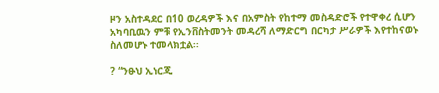ዞን አስተዳደር በ10 ወረዳዎች እና በአምስት የከተማ መስዳድሮች የተዋቀረ ሲሆን አካባቢዉን ምቹ የኢንቨስትመንት መዳረሻ ለማድርግ በርካታ ሥራዎች እየተከናወኑ ስለመሆኑ ተመላክቷል፡፡

? “ንፁህ ኢነርጂ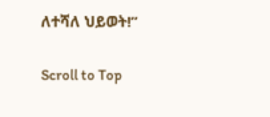ለተሻለ ህይወት!”

Scroll to Top